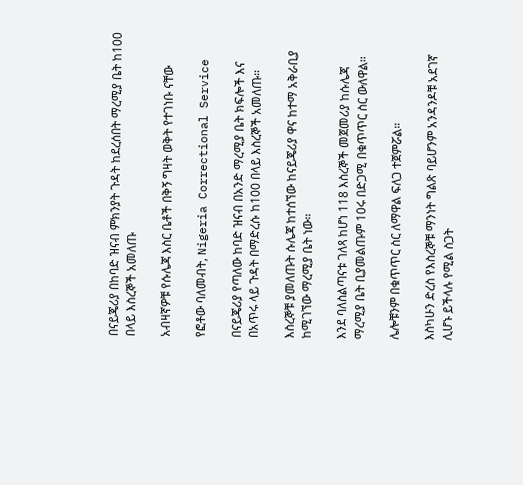በናይጄሪያ በከባድ ዝናብ ምክንያት ጉዳት ከደረሰበት ማረሚያ ቤት ከ100 በላይ እስረኞች አመለጡ

አብዛኛዎቹ የሱሌጃ እስር ቤቶች በቅኝ ግዛት ወቅት የተገነቡ ናቸው

የፎቶው ባለመብት, Nigeria Correctional Service

በናይጄሪያ የጣለው ከባድ ዝናብ በአንድ ማረሚያ ቤት ክፍሎች እና በአጥሩ ላይ ጉዳት በማድረሱ ከ100 በላይ እስረኞች አመለጡ።

እስረኞቹ ያመለጡት ሱሌጃ ከተሰኘው ከናይጄሪያ ዋና ከተማ አቅራቢያ ከሚገኘው ማረሚያ ቤት ነው።

እንደ ባለስልጣናቱ ገለጻ ከሆነ 118 እስረኞች መጀመሪያ ከሱሌጃ ማረሚያ ቤት ቢያመልጡም 10ሩ በድጋሚ በቁጥጥር ስር ውለዋል።

ሌሎቹንም በቁጥጥር ስር ለማዋል ፍለጋ ተጀምሯል።

እስካሁን ድረስ የእስረኞቹ ማንነት ግልጽ ባይሆንም አንዳንዶቹ አደገኛ ሊሆኑ ይችላሉ የሚል ስጋት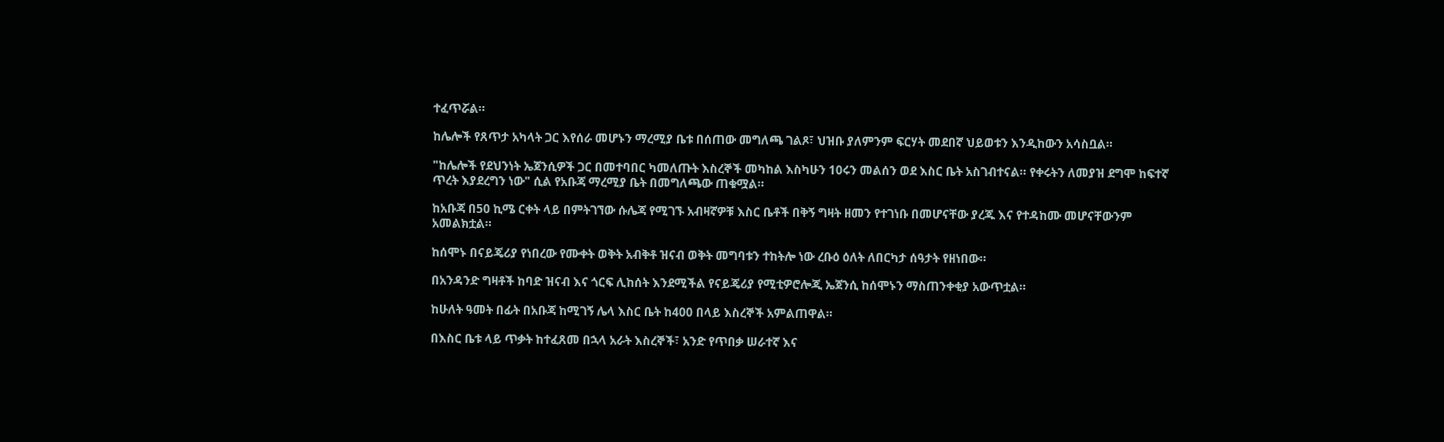ተፈጥሯል።

ከሌሎች የጸጥታ አካላት ጋር እየሰራ መሆኑን ማረሚያ ቤቱ በሰጠው መግለጫ ገልጾ፣ ህዝቡ ያለምንም ፍርሃት መደበኛ ህይወቱን እንዲከውን አሳስቧል።

"ከሌሎች የደህንነት ኤጀንሲዎች ጋር በመተባበር ካመለጡት እስረኞች መካከል እስካሁን 10ሩን መልሰን ወደ እስር ቤት አስገብተናል። የቀሩትን ለመያዝ ደግሞ ከፍተኛ ጥረት እያደረግን ነው" ሲል የአቡጃ ማረሚያ ቤት በመግለጫው ጠቁሟል።

ከአቡጃ በ50 ኪሜ ርቀት ላይ በምትገኘው ሱሌጃ የሚገኙ አብዛኛዎቹ እስር ቤቶች በቅኝ ግዛት ዘመን የተገነቡ በመሆናቸው ያረጁ እና የተዳከሙ መሆናቸውንም አመልክቷል።

ከሰሞኑ በናይጄሪያ የነበረው የሙቀት ወቅት አብቅቶ ዝናብ ወቅት መግባቱን ተከትሎ ነው ረቡዕ ዕለት ለበርካታ ሰዓታት የዘነበው።

በአንዳንድ ግዛቶች ከባድ ዝናብ እና ጎርፍ ሊከሰት እንደሚችል የናይጄሪያ የሚቲዎሮሎጂ ኤጀንሲ ከሰሞኑን ማስጠንቀቂያ አውጥቷል።

ከሁለት ዓመት በፊት በአቡጃ ከሚገኝ ሌላ እስር ቤት ከ400 በላይ እስረኞች አምልጠዋል።

በእስር ቤቱ ላይ ጥቃት ከተፈጸመ በኋላ አራት እስረኞች፣ አንድ የጥበቃ ሠራተኛ እና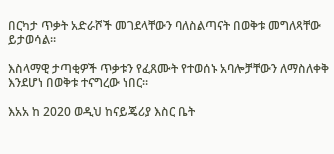በርካታ ጥቃት አድራሾች መገደላቸውን ባለስልጣናት በወቅቱ መግለጻቸው ይታወሳል።

እስላማዊ ታጣቂዎች ጥቃቱን የፈጸሙት የተወሰኑ አባሎቻቸውን ለማስለቀቅ እንደሆነ በወቅቱ ተናግረው ነበር።

እአአ ከ 2020 ወዲህ ከናይጄሪያ እስር ቤት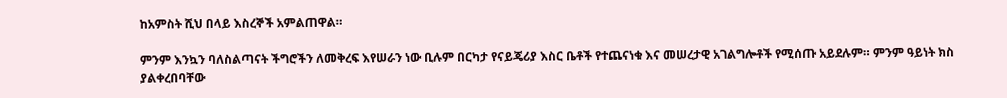ከአምስት ሺህ በላይ እስረኞች አምልጠዋል።

ምንም እንኳን ባለስልጣናት ችግሮችን ለመቅረፍ እየሠራን ነው ቢሉም በርካታ የናይጄሪያ እስር ቤቶች የተጨናነቁ እና መሠረታዊ አገልግሎቶች የሚሰጡ አይደሉም። ምንም ዓይነት ክስ ያልቀረበባቸው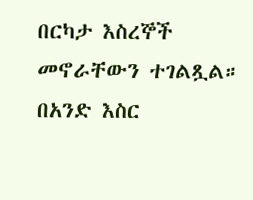በርካታ እስረኞች መኖራቸውን ተገልጿል። በአንድ እስር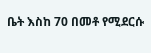ቤት እስከ 70 በመቶ የሚደርሱ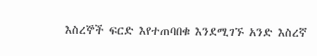እስረኞች ፍርድ እየተጠባበቁ እንደሚገኙ አንድ እስረኛ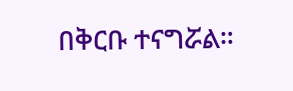በቅርቡ ተናግሯል።